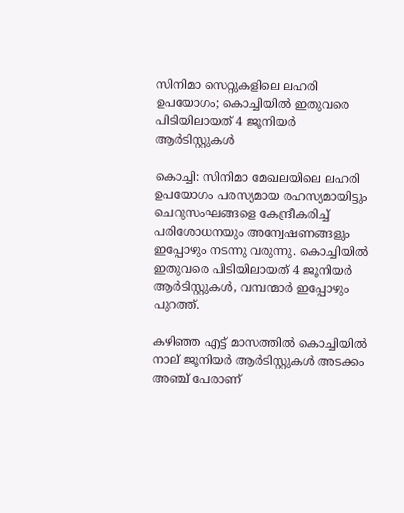സിനിമാ സെറ്റുകളിലെ ലഹരി ഉപയോഗം; കൊച്ചിയില്‍ ഇതുവരെ പിടിയിലായത് 4 ജൂനിയര്‍ ആര്‍ടിസ്റ്റുകള്‍

കൊച്ചി: സിനിമാ മേഖലയിലെ ലഹരി ഉപയോഗം പരസ്യമായ രഹസ്യമായിട്ടും ചെറുസംഘങ്ങളെ കേന്ദ്രീകരിച്ച്‌ പരിശോധനയും അന്വേഷണങ്ങളും ഇപ്പോഴും നടന്നു വരുന്നു. കൊച്ചിയില്‍ ഇതുവരെ പിടിയിലായത് 4 ജൂനിയര്‍ ആര്‍ടിസ്റ്റുകള്‍, വമ്പന്മാര്‍ ഇപ്പോഴും പുറത്ത്.

കഴിഞ്ഞ എട്ട് മാസത്തില്‍ കൊച്ചിയില്‍ നാല് ജൂനിയര്‍ ആര്‍ടിസ്റ്റുകള്‍ അടക്കം അഞ്ച് പേരാണ്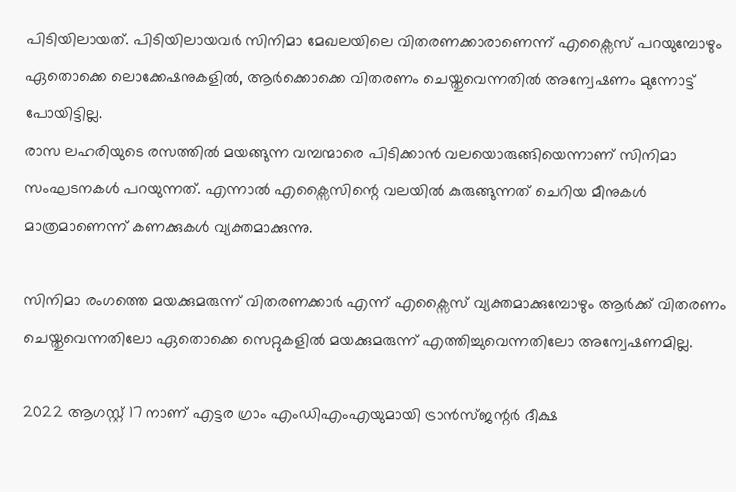പിടിയിലായത്. പിടിയിലായവര്‍ സിനിമാ മേഖലയിലെ വിതരണക്കാരാണെന്ന് എക്സൈസ് പറയുമ്പോഴും ഏതൊക്കെ ലൊക്കേഷനുകളില്‍, ആര്‍ക്കൊക്കെ വിതരണം ചെയ്തുവെന്നതില്‍ അന്വേഷണം മുന്നോട്ട് പോയിട്ടില്ല.
രാസ ലഹരിയുടെ രസത്തില്‍ മയങ്ങുന്ന വമ്പന്മാരെ പിടിക്കാന്‍ വലയൊരുങ്ങിയെന്നാണ് സിനിമാ സംഘടനകള്‍ പറയുന്നത്. എന്നാല്‍ എക്സൈസിന്റെ വലയില്‍ കുരുങ്ങുന്നത് ചെറിയ മീനുകള്‍ മാത്രമാണെന്ന് കണക്കുകള്‍ വ്യക്തമാക്കുന്നു.

സിനിമാ രംഗത്തെ മയക്കുമരുന്ന് വിതരണക്കാര്‍ എന്ന് എക്സൈസ് വ്യക്തമാക്കുമ്പോഴും ആര്‍ക്ക് വിതരണം ചെയ്തുവെന്നതിലോ ഏതൊക്കെ സെറ്റുകളില്‍ മയക്കുമരുന്ന് എത്തിച്ചുവെന്നതിലോ അന്വേഷണമില്ല.

2022 ആഗസ്റ്റ് 17 നാണ് എട്ടര ഗ്രാം എംഡിഎംഎയുമായി ട്രാന്‍സ്ജന്റര്‍ ദീക്ഷ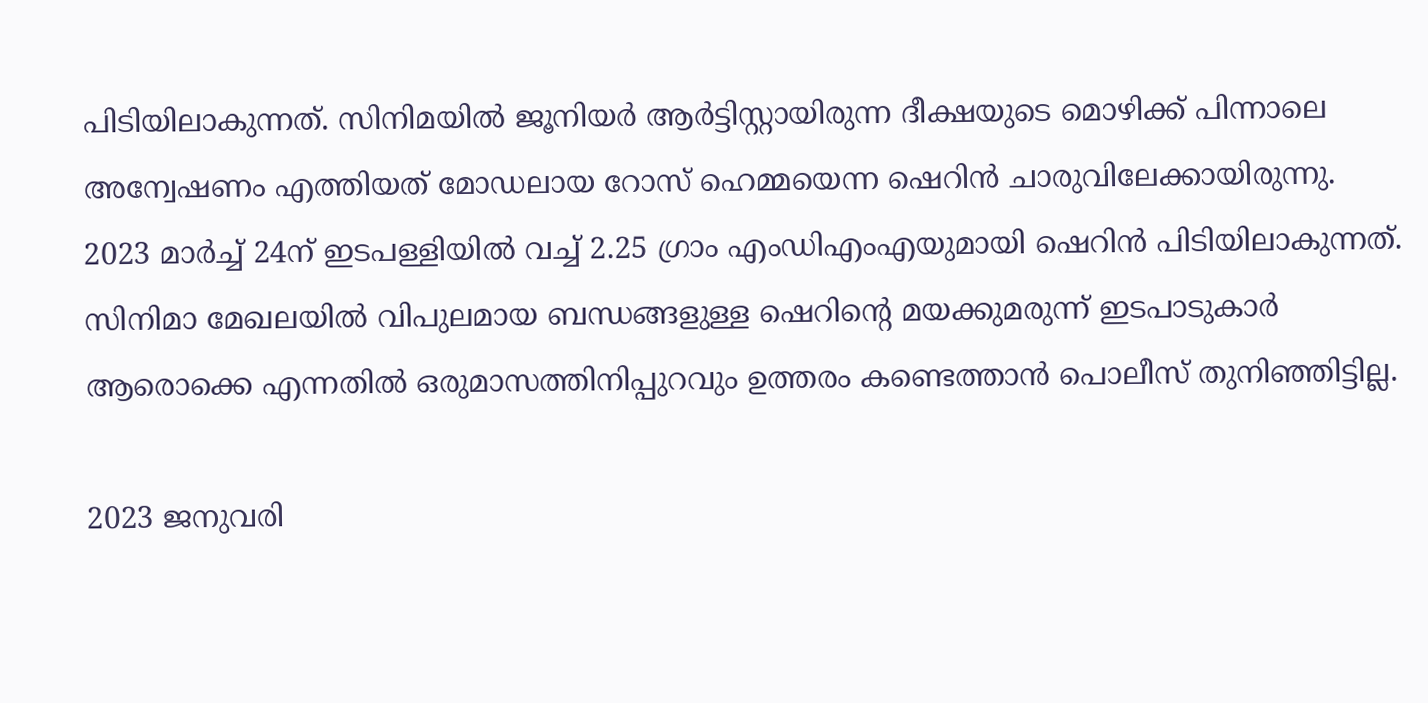പിടിയിലാകുന്നത്. സിനിമയില്‍ ജൂനിയര്‍ ആര്‍ട്ടിസ്റ്റായിരുന്ന ദീക്ഷയുടെ മൊഴിക്ക് പിന്നാലെ അന്വേഷണം എത്തിയത് മോഡലായ റോസ് ഹെമ്മയെന്ന ഷെറിന്‍ ചാരുവിലേക്കായിരുന്നു. 2023 മാര്‍ച്ച്‌ 24ന് ഇടപള്ളിയില്‍ വച്ച്‌ 2.25 ഗ്രാം എംഡിഎംഎയുമായി ഷെറിന്‍ പിടിയിലാകുന്നത്. സിനിമാ മേഖലയില്‍ വിപുലമായ ബന്ധങ്ങളുള്ള ഷെറിന്റെ മയക്കുമരുന്ന് ഇടപാടുകാര്‍ ആരൊക്കെ എന്നതില്‍ ഒരുമാസത്തിനിപ്പുറവും ഉത്തരം കണ്ടെത്താന്‍ പൊലീസ് തുനിഞ്ഞിട്ടില്ല.

2023 ജനുവരി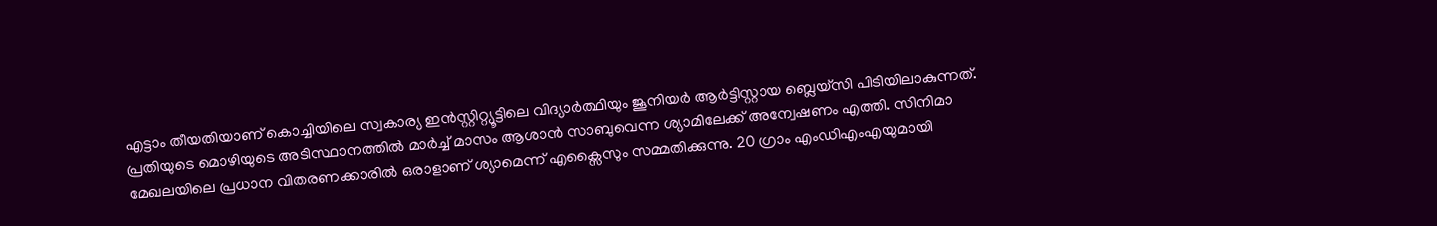എട്ടാം തീയതിയാണ് കൊച്ചിയിലെ സ്വകാര്യ ഇന്‍സ്റ്റിറ്റ്യൂട്ടിലെ വിദ്യാര്‍ത്ഥിയും ജൂനിയര്‍ ആര്‍ട്ടിസ്റ്റായ ബ്ലെയ്സി പിടിയിലാകുന്നത്. പ്രതിയുടെ മൊഴിയുടെ അടിസ്ഥാനത്തില്‍ മാര്‍ച്ച്‌ മാസം ആശാന്‍ സാബുവെന്ന ശ്യാമിലേക്ക് അന്വേഷണം എത്തി. സിനിമാ മേഖലയിലെ പ്രധാന വിതരണക്കാരില്‍ ഒരാളാണ് ശ്യാമെന്ന് എക്സൈസും സമ്മതിക്കുന്നു. 20 ഗ്രാം എംഡിഎംഎയുമായി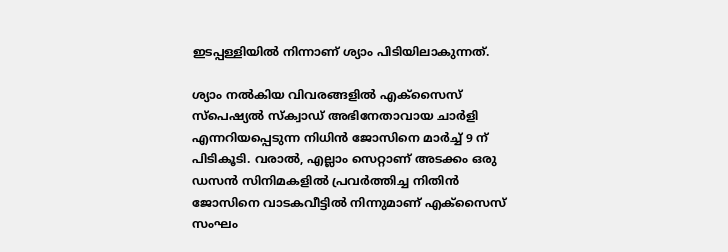ഇടപ്പള്ളിയില്‍ നിന്നാണ് ശ്യാം പിടിയിലാകുന്നത്.

ശ്യാം നല്‍കിയ വിവരങ്ങളില്‍ എക്സൈസ് സ്പെഷ്യല്‍ സ്ക്വാഡ് അഭിനേതാവായ ചാര്‍ളി എന്നറിയപ്പെടുന്ന നിധിന്‍ ജോസിനെ മാര്‍ച്ച്‌ 9 ന് പിടികൂടി. വരാല്‍, എല്ലാം സെറ്റാണ് അടക്കം ഒരു ഡസന്‍ സിനിമകളില്‍ പ്രവര്‍ത്തിച്ച നിതിന്‍ ജോസിനെ വാടകവീട്ടില്‍ നിന്നുമാണ് എക്സൈസ് സംഘം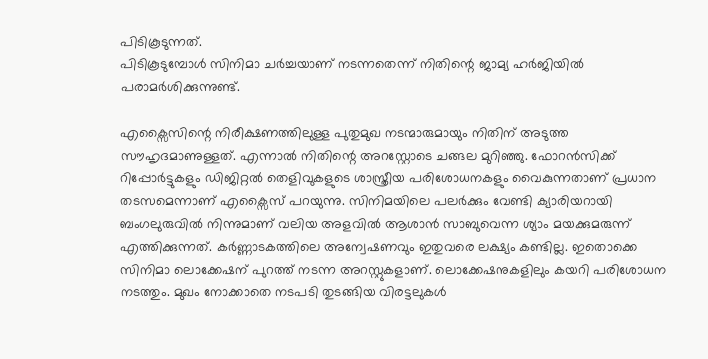പിടികൂടുന്നത്.
പിടികൂടുമ്പോള്‍ സിനിമാ ചര്‍ച്ചയാണ് നടന്നതെന്ന് നിതിന്റെ ജാമ്യ ഹര്‍ജിയില്‍ പരാമര്‍ശിക്കുന്നുണ്ട്.

എക്സൈസിന്റെ നിരീക്ഷണത്തിലുള്ള പുതുമുഖ നടന്മാരുമായും നിതിന് അടുത്ത സൗഹൃദമാണുള്ളത്. എന്നാല്‍ നിതിന്റെ അറസ്റ്റോടെ ചങ്ങല മുറിഞ്ഞു. ഫോറന്‍സിക്ക് റിപ്പോര്‍ട്ടുകളും ഡിജിറ്റല്‍ തെളിവുകളുടെ ശാസ്ത്രീയ പരിശോധനകളും വൈകുന്നതാണ് പ്രധാന തടസമെന്നാണ് എക്സൈസ് പറയുന്നു. സിനിമയിലെ പലര്‍ക്കും വേണ്ടി ക്യാരിയറായി ബംഗലുരുവില്‍ നിന്നുമാണ് വലിയ അളവില്‍ ആശാന്‍ സാബുവെന്ന ശ്യാം മയക്കുമരുന്ന് എത്തിക്കുന്നത്. കര്‍ണ്ണാടകത്തിലെ അന്വേഷണവും ഇതുവരെ ലക്ഷ്യം കണ്ടില്ല. ഇതൊക്കെ സിനിമാ ലൊക്കേഷന് പുറത്ത് നടന്ന അറസ്റ്റുകളാണ്. ലൊക്കേഷനുകളിലും കയറി പരിശോധന നടത്തും. മുഖം നോക്കാതെ നടപടി തുടങ്ങിയ വിരട്ടലുകള്‍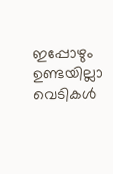ഇപ്പോഴും ഉണ്ടയില്ലാ വെടികള്‍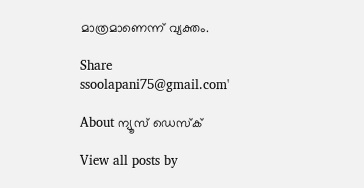മാത്രമാണെന്ന് വ്യക്തം.

Share
ssoolapani75@gmail.com'

About ന്യൂസ് ഡെസ്ക്

View all posts by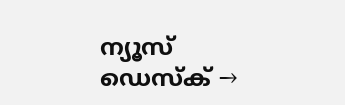ന്യൂസ് ഡെസ്ക് →